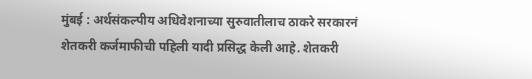मुंबई : अर्थसंकल्पीय अधिवेशनाच्या सुरुवातीलाच ठाकरे सरकारनं शेतकरी कर्जमाफीची पहिली यादी प्रसिद्ध केली आहे. शेतकरी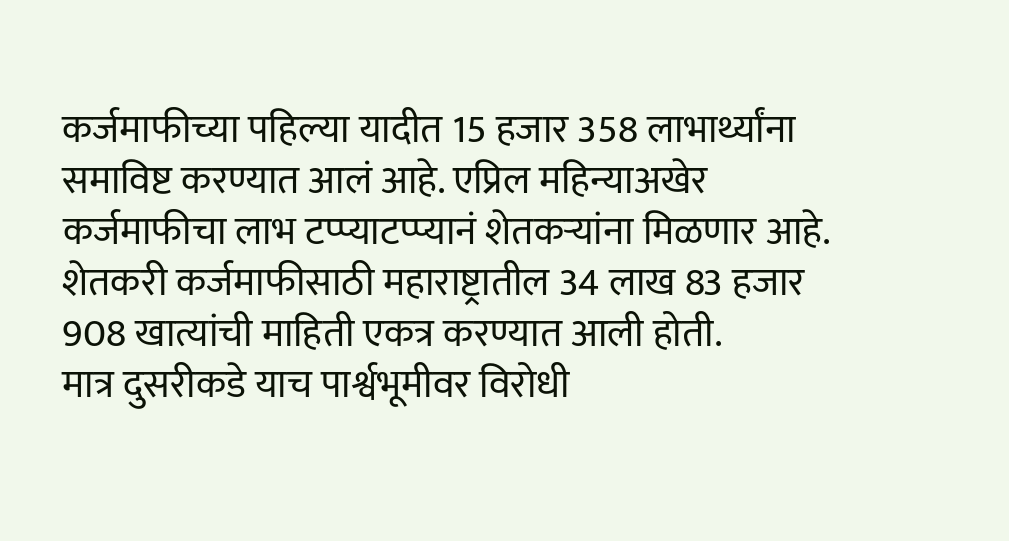कर्जमाफीच्या पहिल्या यादीत 15 हजार 358 लाभार्थ्यांना समाविष्ट करण्यात आलं आहे. एप्रिल महिन्याअखेर कर्जमाफीचा लाभ टप्प्याटप्प्यानं शेतकऱ्यांना मिळणार आहे. शेतकरी कर्जमाफीसाठी महाराष्ट्रातील 34 लाख 83 हजार 908 खात्यांची माहिती एकत्र करण्यात आली होती.
मात्र दुसरीकडे याच पार्श्वभूमीवर विरोधी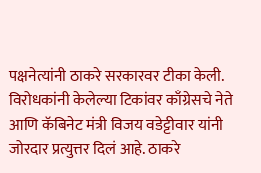पक्षनेत्यांनी ठाकरे सरकारवर टीका केली. विरोधकांनी केलेल्या टिकांवर काँग्रेसचे नेते आणि कॅबिनेट मंत्री विजय वडेट्टीवार यांनी जोरदार प्रत्युत्तर दिलं आहे. ठाकरे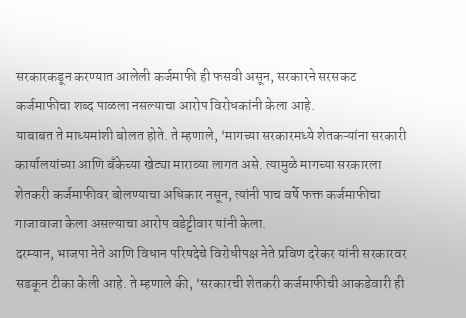सरकारकडून करण्यात आलेली कर्जमाफी ही फसवी असून, सरकारने सरसकट कर्जमाफीचा शब्द पाळला नसल्याचा आरोप विरोधकांनी केला आहे.
याबाबत ते माध्यमांशी बोलत होते. ते म्हणाले, ‘मागच्या सरकारमध्ये शेतकऱ्यांना सरकारी कार्यालयांच्या आणि बँकेच्या खेट्या माराव्या लागत असे. त्यामुळे मागच्या सरकारला शेतकरी कर्जमाफीवर बोलण्याचा अधिकार नसून, त्यांनी पाच वर्षे फक्त कर्जमाफीचा गाजावाजा केला असल्याचा आरोप वडेट्टीवार यांनी केला.
दरम्यान, भाजपा नेते आणि विधान परिषदेचे विरोधीपक्ष नेते प्रविण दरेकर यांनी सरकारवर सडकून टीका केली आहे. ते म्हणाले की, ‘सरकारची शेतकरी कर्जमाफीची आकडेवारी ही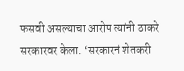फसवी असल्याचा आरोप त्यांनी ठाकरे सरकारवर केला. ‘सरकारनं शेतकरी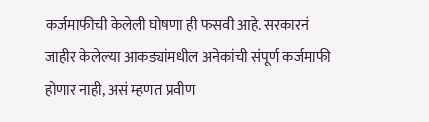कर्जमाफीची केलेली घोषणा ही फसवी आहे. सरकारनं जाहीर केलेल्या आकड्यांमधील अनेकांची संपूर्ण कर्जमाफी होणार नाही, असं म्हणत प्रवीण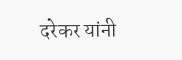दरेकर यांनी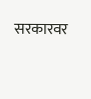सरकारवर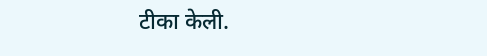टीका केली.